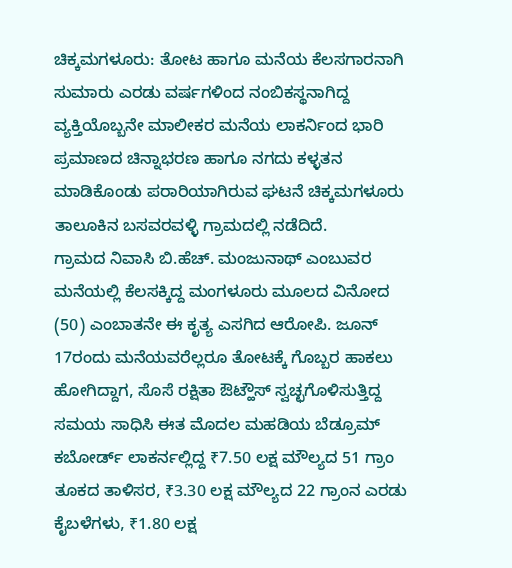ಚಿಕ್ಕಮಗಳೂರು: ತೋಟ ಹಾಗೂ ಮನೆಯ ಕೆಲಸಗಾರನಾಗಿ ಸುಮಾರು ಎರಡು ವರ್ಷಗಳಿಂದ ನಂಬಿಕಸ್ಥನಾಗಿದ್ದ ವ್ಯಕ್ತಿಯೊಬ್ಬನೇ ಮಾಲೀಕರ ಮನೆಯ ಲಾಕರ್ನಿಂದ ಭಾರಿ ಪ್ರಮಾಣದ ಚಿನ್ನಾಭರಣ ಹಾಗೂ ನಗದು ಕಳ್ಳತನ ಮಾಡಿಕೊಂಡು ಪರಾರಿಯಾಗಿರುವ ಘಟನೆ ಚಿಕ್ಕಮಗಳೂರು ತಾಲೂಕಿನ ಬಸವರವಳ್ಳಿ ಗ್ರಾಮದಲ್ಲಿ ನಡೆದಿದೆ.
ಗ್ರಾಮದ ನಿವಾಸಿ ಬಿ.ಹೆಚ್. ಮಂಜುನಾಥ್ ಎಂಬುವರ ಮನೆಯಲ್ಲಿ ಕೆಲಸಕ್ಕಿದ್ದ ಮಂಗಳೂರು ಮೂಲದ ವಿನೋದ (50) ಎಂಬಾತನೇ ಈ ಕೃತ್ಯ ಎಸಗಿದ ಆರೋಪಿ. ಜೂನ್ 17ರಂದು ಮನೆಯವರೆಲ್ಲರೂ ತೋಟಕ್ಕೆ ಗೊಬ್ಬರ ಹಾಕಲು ಹೋಗಿದ್ದಾಗ, ಸೊಸೆ ರಕ್ಷಿತಾ ಔಟ್ಹೌಸ್ ಸ್ವಚ್ಛಗೊಳಿಸುತ್ತಿದ್ದ ಸಮಯ ಸಾಧಿಸಿ ಈತ ಮೊದಲ ಮಹಡಿಯ ಬೆಡ್ರೂಮ್ ಕಬೋರ್ಡ್ ಲಾಕರ್ನಲ್ಲಿದ್ದ ₹7.50 ಲಕ್ಷ ಮೌಲ್ಯದ 51 ಗ್ರಾಂ ತೂಕದ ತಾಳಿಸರ, ₹3.30 ಲಕ್ಷ ಮೌಲ್ಯದ 22 ಗ್ರಾಂನ ಎರಡು ಕೈಬಳೆಗಳು, ₹1.80 ಲಕ್ಷ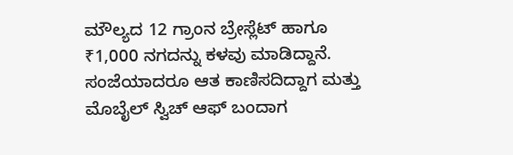ಮೌಲ್ಯದ 12 ಗ್ರಾಂನ ಬ್ರೇಸ್ಲೆಟ್ ಹಾಗೂ ₹1,000 ನಗದನ್ನು ಕಳವು ಮಾಡಿದ್ದಾನೆ.
ಸಂಜೆಯಾದರೂ ಆತ ಕಾಣಿಸದಿದ್ದಾಗ ಮತ್ತು ಮೊಬೈಲ್ ಸ್ವಿಚ್ ಆಫ್ ಬಂದಾಗ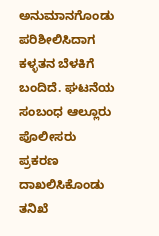ಅನುಮಾನಗೊಂಡು ಪರಿಶೀಲಿಸಿದಾಗ ಕಳ್ಳತನ ಬೆಳಕಿಗೆ ಬಂದಿದೆ. ಘಟನೆಯ ಸಂಬಂಧ ಆಲ್ಲೂರು ಪೊಲೀಸರು ಪ್ರಕರಣ ದಾಖಲಿಸಿಕೊಂಡು ತನಿಖೆ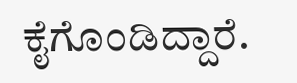ಕೈಗೊಂಡಿದ್ದಾರೆ.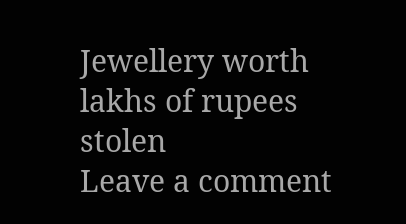Jewellery worth lakhs of rupees stolen
Leave a comment